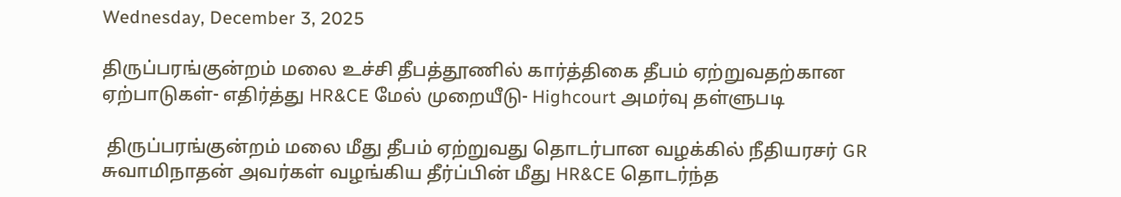Wednesday, December 3, 2025

திருப்பரங்குன்றம் மலை உச்சி தீபத்தூணில் கார்த்திகை தீபம் ஏற்றுவதற்கான ஏற்பாடுகள்- எதிர்த்து HR&CE மேல் முறையீடு- Highcourt அமர்வு தள்ளுபடி

 திருப்பரங்குன்றம் மலை மீது தீபம் ஏற்றுவது தொடர்பான வழக்கில் நீதியரசர் GR சுவாமிநாதன் அவர்கள் வழங்கிய தீர்ப்பின் மீது HR&CE தொடர்ந்த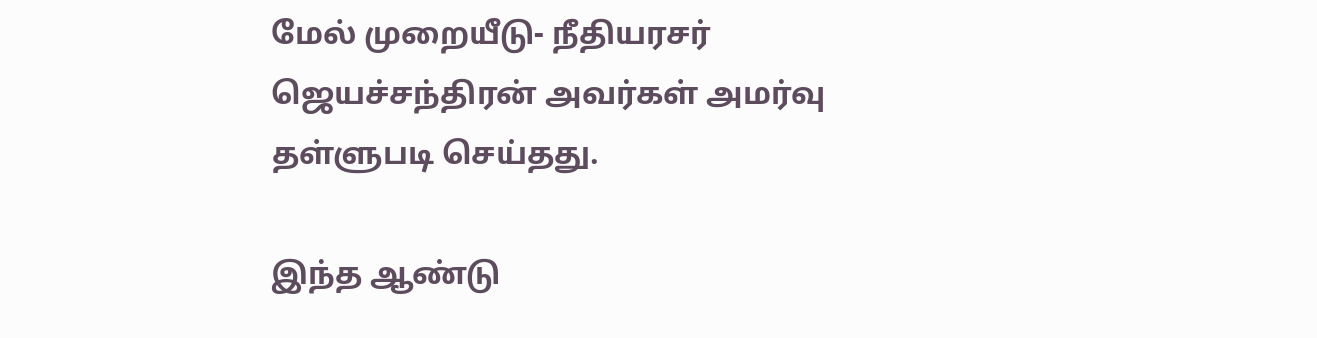மேல் முறையீடு- நீதியரசர் ஜெயச்சந்திரன் அவர்கள் அமர்வு தள்ளுபடி செய்தது.

இந்த ஆண்டு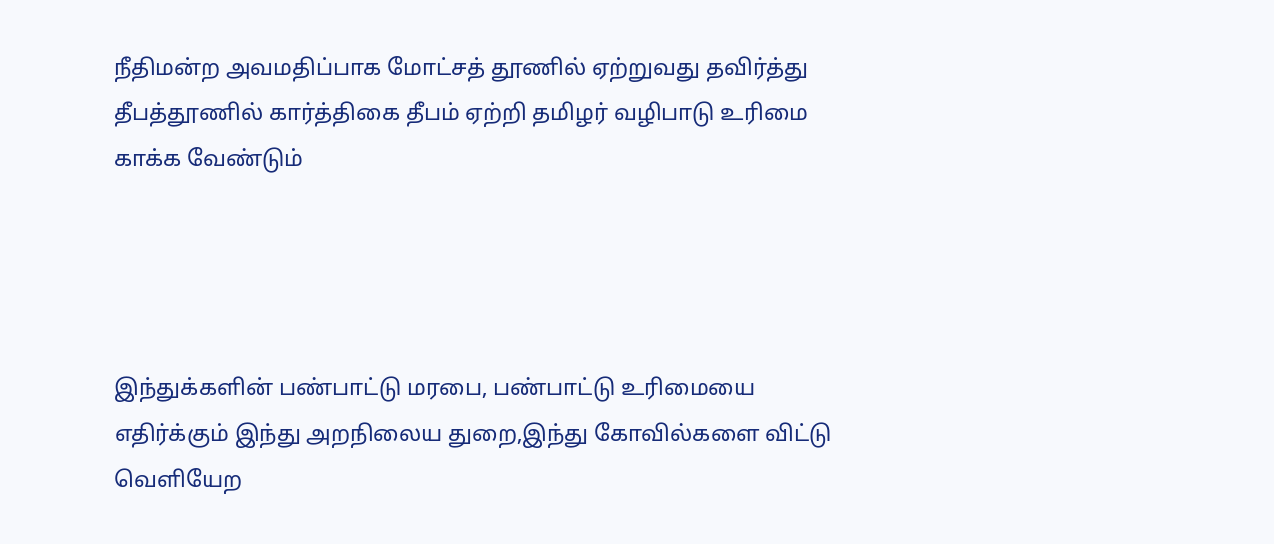நீதிமன்ற அவமதிப்பாக மோட்சத் தூணில் ஏற்றுவது தவிர்த்து தீபத்தூணில் கார்த்திகை தீபம் ஏற்றி தமிழர் வழிபாடு உரிமை காக்க வேண்டும்




இந்துக்களின் பண்பாட்டு மரபை, பண்பாட்டு உரிமையை எதிர்க்கும் இந்து அறநிலைய துறை,இந்து கோவில்களை விட்டு வெளியேற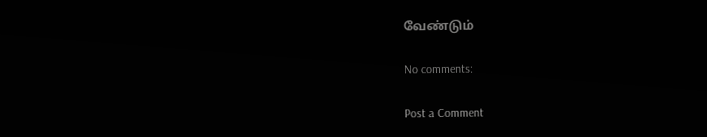வேண்டும்

No comments:

Post a Comment